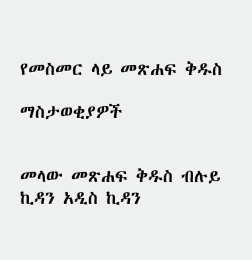የመስመር ላይ መጽሐፍ ቅዱስ

ማስታወቂያዎች


መላው መጽሐፍ ቅዱስ ብሉይ ኪዳን አዲስ ኪዳን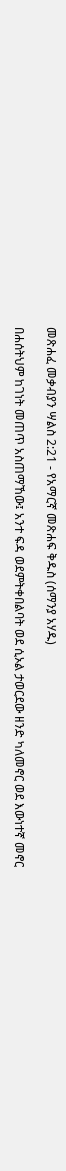መጽሐፈ መቃብያን ሣልስ 2:21 - የአማርኛ መጽሐፍ ቅዱስ (ሰማንያ አሃዱ)

በሐሰትህም ከገነት መጠጥ አስጠማኸው፤ አንተ ፍዳ ወደምትቀበልባት ወደ ሲኦል ታወርደው ዘንድ ካለመኖር ወደ እውነተኛ መኖር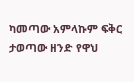ካመጣው አምላኩም ፍቅር ታወጣው ዘንድ የዋህ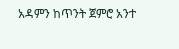አዳምን ከጥንት ጀምሮ አንተ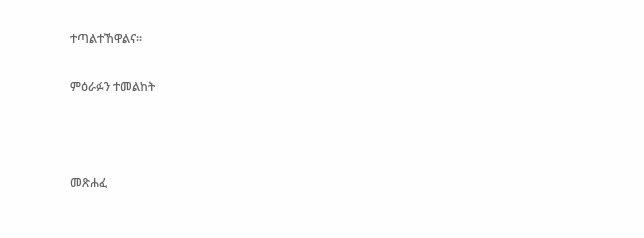ተጣልተኸዋልና።

ምዕራፉን ተመልከት



መጽሐፈ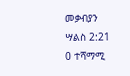መቃብያን ሣልስ 2:21
0 ተሻማሚ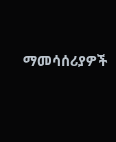ማመሳሰሪያዎች